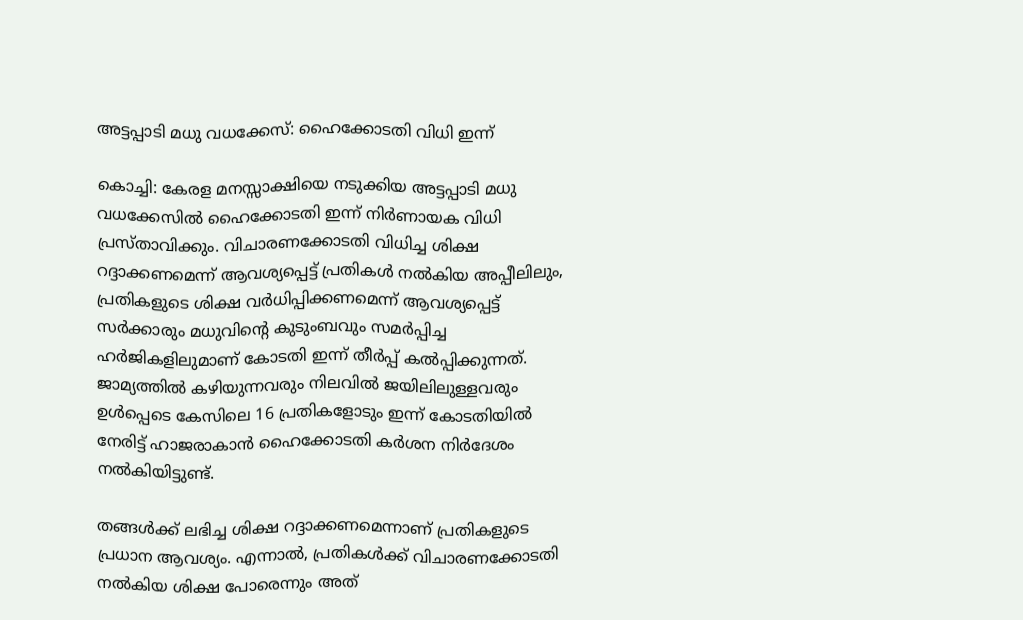അട്ടപ്പാടി മധു വധക്കേസ്: ഹൈക്കോടതി വിധി ഇന്ന്

കൊച്ചി: കേരള മനസ്സാക്ഷിയെ നടുക്കിയ അട്ടപ്പാടി മധു വധക്കേസിൽ ഹൈക്കോടതി ഇന്ന് നിർണായക വിധി പ്രസ്താവിക്കും. വിചാരണക്കോടതി വിധിച്ച ശിക്ഷ റദ്ദാക്കണമെന്ന് ആവശ്യപ്പെട്ട് പ്രതികൾ നൽകിയ അപ്പീലിലും, പ്രതികളുടെ ശിക്ഷ വർധിപ്പിക്കണമെന്ന് ആവശ്യപ്പെട്ട് സർക്കാരും മധുവിന്റെ കുടുംബവും സമർപ്പിച്ച ഹർജികളിലുമാണ് കോടതി ഇന്ന് തീർപ്പ് കൽപ്പിക്കുന്നത്. ജാമ്യത്തിൽ കഴിയുന്നവരും നിലവിൽ ജയിലിലുള്ളവരും ഉൾപ്പെടെ കേസിലെ 16 പ്രതികളോടും ഇന്ന് കോടതിയിൽ നേരിട്ട് ഹാജരാകാൻ ഹൈക്കോടതി കർശന നിർദേശം നൽകിയിട്ടുണ്ട്.

തങ്ങൾക്ക് ലഭിച്ച ശിക്ഷ റദ്ദാക്കണമെന്നാണ് പ്രതികളുടെ പ്രധാന ആവശ്യം. എന്നാൽ, പ്രതികൾക്ക് വിചാരണക്കോടതി നൽകിയ ശിക്ഷ പോരെന്നും അത്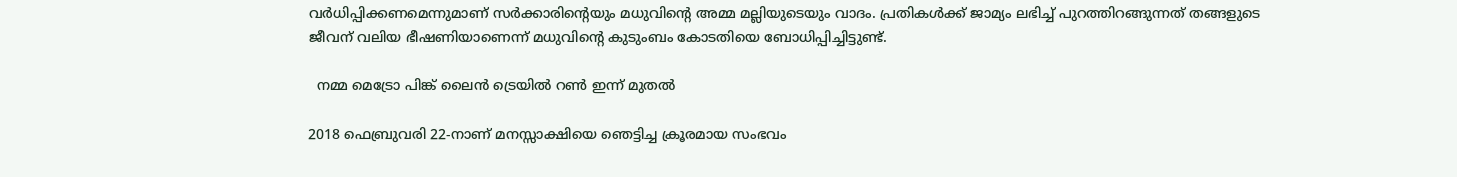വർധിപ്പിക്കണമെന്നുമാണ് സർക്കാരിന്റെയും മധുവിന്റെ അമ്മ മല്ലിയുടെയും വാദം. പ്രതികൾക്ക് ജാമ്യം ലഭിച്ച് പുറത്തിറങ്ങുന്നത് തങ്ങളുടെ ജീവന് വലിയ ഭീഷണിയാണെന്ന് മധുവിന്റെ കുടുംബം കോടതിയെ ബോധിപ്പിച്ചിട്ടുണ്ട്.

  നമ്മ മെട്രോ പിങ്ക് ലൈൻ ട്രെയിൽ റൺ ഇന്ന് മുതൽ

2018 ഫെബ്രുവരി 22-നാണ് മനസ്സാക്ഷിയെ ഞെട്ടിച്ച ക്രൂരമായ സംഭവം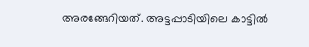അരങ്ങേറിയത്. അട്ടപ്പാടിയിലെ കാട്ടിൽ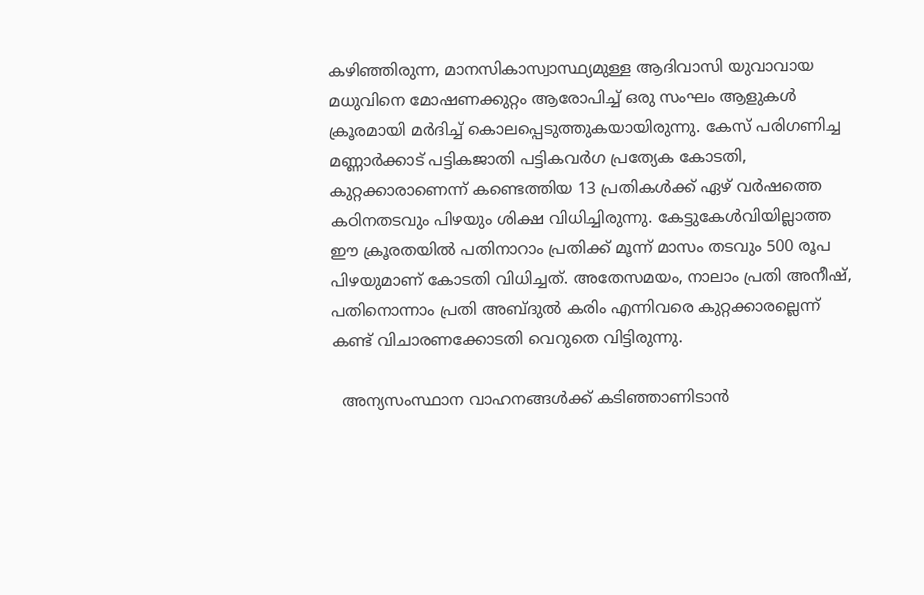കഴിഞ്ഞിരുന്ന, മാനസികാസ്വാസ്ഥ്യമുള്ള ആദിവാസി യുവാവായ മധുവിനെ മോഷണക്കുറ്റം ആരോപിച്ച് ഒരു സംഘം ആളുകൾ ക്രൂരമായി മർദിച്ച് കൊലപ്പെടുത്തുകയായിരുന്നു. കേസ് പരിഗണിച്ച മണ്ണാർക്കാട് പട്ടികജാതി പട്ടികവർഗ പ്രത്യേക കോടതി, കുറ്റക്കാരാണെന്ന് കണ്ടെത്തിയ 13 പ്രതികൾക്ക് ഏഴ് വർഷത്തെ കഠിനതടവും പിഴയും ശിക്ഷ വിധിച്ചിരുന്നു. കേട്ടുകേൾവിയില്ലാത്ത ഈ ക്രൂരതയിൽ പതിനാറാം പ്രതിക്ക് മൂന്ന് മാസം തടവും 500 രൂപ പിഴയുമാണ് കോടതി വിധിച്ചത്. അതേസമയം, നാലാം പ്രതി അനീഷ്, പതിനൊന്നാം പ്രതി അബ്ദുൽ കരിം എന്നിവരെ കുറ്റക്കാരല്ലെന്ന് കണ്ട് വിചാരണക്കോടതി വെറുതെ വിട്ടിരുന്നു.

  അന്യസംസ്ഥാന വാഹനങ്ങൾക്ക് കടിഞ്ഞാണിടാൻ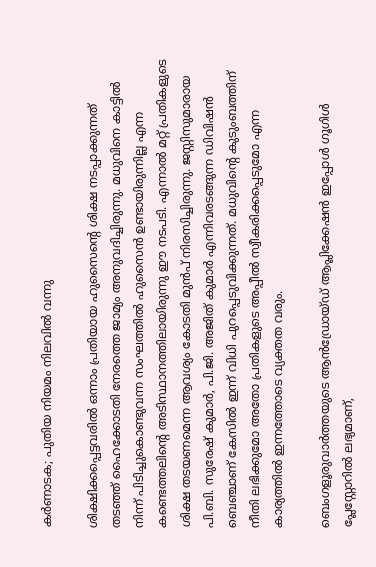കർണാടക; പുതിയ നിയമം നിലവിൽ വന്നു

ശിക്ഷിക്കപ്പെട്ടവരിൽ ഒന്നാം പ്രതിയായ ഹുസൈന്റെ ശിക്ഷ നടപ്പാക്കുന്നത് തടഞ്ഞ് ഹൈക്കോടതി നേരത്തെ ജാമ്യം അനുവദിച്ചിരുന്നു. മധുവിനെ കാട്ടിൽ നിന്ന് പിടിച്ചുകൊണ്ടുവന്ന സംഘത്തിൽ ഹുസൈൻ ഉണ്ടായിരുന്നില്ല എന്ന കണ്ടെത്തലിന്റെ അടിസ്ഥാനത്തിലായിരുന്നു ഈ നടപടി. എന്നാൽ മറ്റ് പ്രതികളുടെ ശിക്ഷ തടയണമെന്ന ആവശ്യം കോടതി മുൻപ് നിരസിച്ചിരുന്നു. ജസ്റ്റിസുമാരായ പി.ബി. സുരേഷ് കുമാർ, പി.ജി. അജിത് കുമാർ എന്നിവരടങ്ങുന്ന ഡിവിഷൻ ബെഞ്ചാണ് കേസിൽ ഇന്ന് വിധി പുറപ്പെടുവിക്കുന്നത്. മധുവിന്റെ കുടുംബത്തിന് നീതി ലഭിക്കുമോ അതോ പ്രതികളുടെ അപ്പീൽ സ്വീകരിക്കപ്പെടുമോ എന്ന കാര്യത്തിൽ ഇന്നത്തോടെ വ്യക്തത വരും.

ബെംഗളൂരുവാർത്തയുടെ ആൻഡ്രോയ്ഡ് ആപ്ലിക്കേഷൻ ഇപ്പോൾ ഗൂഗിൾ പ്ലേസ്റ്റോറിൽ ലഭ്യമാണ്,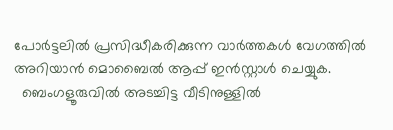പോർട്ടലിൽ പ്രസിദ്ധീകരിക്കുന്ന വാർത്തകൾ വേഗത്തിൽ അറിയാൻ മൊബൈൽ ആപ്പ് ഇൻസ്റ്റാൾ ചെയ്യുക.
  ബെംഗളൂരുവിൽ അടച്ചിട്ട വീടിനുള്ളിൽ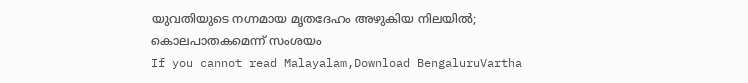യുവതിയുടെ നഗ്നമായ മൃതദേഹം അഴുകിയ നിലയിൽ; കൊലപാതകമെന്ന് സംശയം
If you cannot read Malayalam,Download BengaluruVartha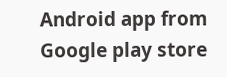Android app from Google play store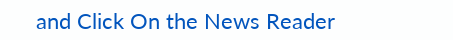and Click On the News Reader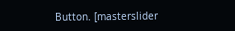Button. [masterslider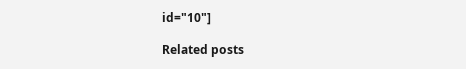id="10"]

Related posts